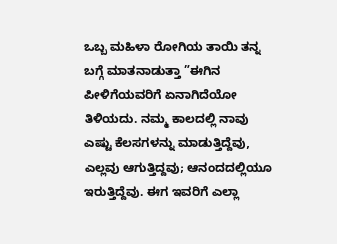ಒಬ್ಬ ಮಹಿಳಾ ರೋಗಿಯ ತಾಯಿ ತನ್ನ ಬಗ್ಗೆ ಮಾತನಾಡುತ್ತಾ ”ಈಗಿನ ಪೀಳಿಗೆಯವರಿಗೆ ಏನಾಗಿದೆಯೋ ತಿಳಿಯದು. ನಮ್ಮ ಕಾಲದಲ್ಲಿ ನಾವು ಎಷ್ಟು ಕೆಲಸಗಳನ್ನು ಮಾಡುತ್ತಿದ್ದೆವು, ಎಲ್ಲವು ಆಗುತ್ತಿದ್ದವು; ಆನಂದದಲ್ಲಿಯೂ ಇರುತ್ತಿದ್ದೆವು. ಈಗ ಇವರಿಗೆ ಎಲ್ಲಾ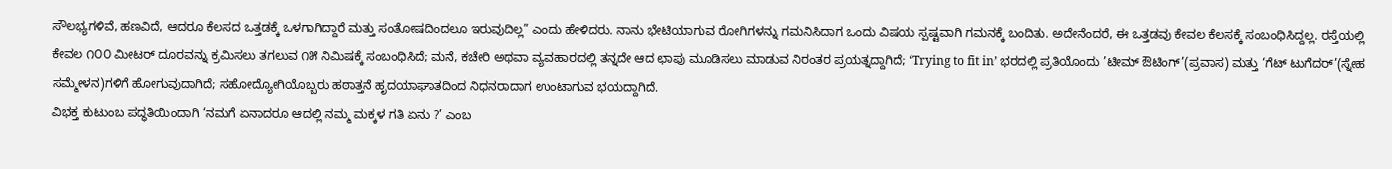ಸೌಲಭ್ಯಗಳಿವೆ, ಹಣವಿದೆ, ಆದರೂ ಕೆಲಸದ ಒತ್ತಡಕ್ಕೆ ಒಳಗಾಗಿದ್ದಾರೆ ಮತ್ತು ಸಂತೋಷದಿಂದಲೂ ಇರುವುದಿಲ್ಲ” ಎಂದು ಹೇಳಿದರು. ನಾನು ಭೇಟಿಯಾಗುವ ರೋಗಿಗಳನ್ನು ಗಮನಿಸಿದಾಗ ಒಂದು ವಿಷಯ ಸ್ಪಷ್ಟವಾಗಿ ಗಮನಕ್ಕೆ ಬಂದಿತು. ಅದೇನೆಂದರೆ, ಈ ಒತ್ತಡವು ಕೇವಲ ಕೆಲಸಕ್ಕೆ ಸಂಬಂಧಿಸಿದ್ದಲ್ಲ. ರಸ್ತೆಯಲ್ಲಿ ಕೇವಲ ೧೦೦ ಮೀಟರ್ ದೂರವನ್ನು ಕ್ರಮಿಸಲು ತಗಲುವ ೧೫ ನಿಮಿಷಕ್ಕೆ ಸಂಬಂಧಿಸಿದೆ; ಮನೆ, ಕಚೇರಿ ಅಥವಾ ವ್ಯವಹಾರದಲ್ಲಿ ತನ್ನದೇ ಆದ ಛಾಪು ಮೂಡಿಸಲು ಮಾಡುವ ನಿರಂತರ ಪ್ರಯತ್ನದ್ದಾಗಿದೆ; ‘Trying to fit in’ ಭರದಲ್ಲಿ ಪ್ರತಿಯೊಂದು ’ಟೀಮ್ ಔಟಿಂಗ್’(ಪ್ರವಾಸ) ಮತ್ತು ‘ಗೆಟ್ ಟುಗೆದರ್’(ಸ್ನೇಹ ಸಮ್ಮೇಳನ)ಗಳಿಗೆ ಹೋಗುವುದಾಗಿದೆ; ಸಹೋದ್ಯೋಗಿಯೊಬ್ಬರು ಹಠಾತ್ತನೆ ಹೃದಯಾಘಾತದಿಂದ ನಿಧನರಾದಾಗ ಉಂಟಾಗುವ ಭಯದ್ದಾಗಿದೆ.
ವಿಭಕ್ತ ಕುಟುಂಬ ಪದ್ಧತಿಯಿಂದಾಗಿ ‘ನಮಗೆ ಏನಾದರೂ ಆದಲ್ಲಿ ನಮ್ಮ ಮಕ್ಕಳ ಗತಿ ಏನು ?’ ಎಂಬ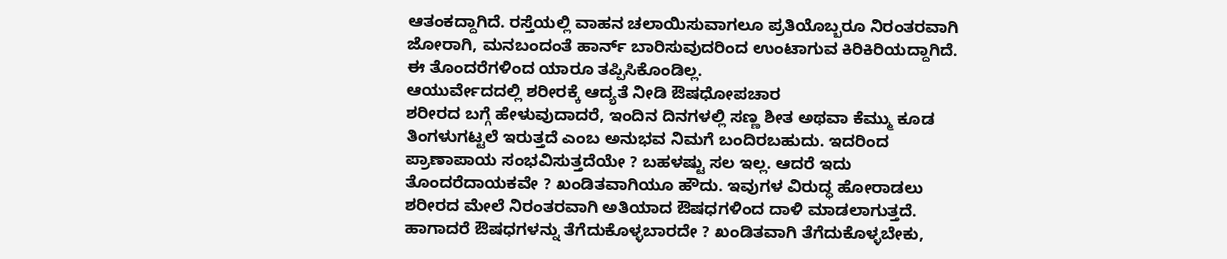ಆತಂಕದ್ದಾಗಿದೆ. ರಸ್ತೆಯಲ್ಲಿ ವಾಹನ ಚಲಾಯಿಸುವಾಗಲೂ ಪ್ರತಿಯೊಬ್ಬರೂ ನಿರಂತರವಾಗಿ ಜೋರಾಗಿ, ಮನಬಂದಂತೆ ಹಾರ್ನ್ ಬಾರಿಸುವುದರಿಂದ ಉಂಟಾಗುವ ಕಿರಿಕಿರಿಯದ್ದಾಗಿದೆ. ಈ ತೊಂದರೆಗಳಿಂದ ಯಾರೂ ತಪ್ಪಿಸಿಕೊಂಡಿಲ್ಲ.
ಆಯುರ್ವೇದದಲ್ಲಿ ಶರೀರಕ್ಕೆ ಆದ್ಯತೆ ನೀಡಿ ಔಷಧೋಪಚಾರ
ಶರೀರದ ಬಗ್ಗೆ ಹೇಳುವುದಾದರೆ, ಇಂದಿನ ದಿನಗಳಲ್ಲಿ ಸಣ್ಣ ಶೀತ ಅಥವಾ ಕೆಮ್ಮು ಕೂಡ ತಿಂಗಳುಗಟ್ಟಲೆ ಇರುತ್ತದೆ ಎಂಬ ಅನುಭವ ನಿಮಗೆ ಬಂದಿರಬಹುದು. ಇದರಿಂದ ಪ್ರಾಣಾಪಾಯ ಸಂಭವಿಸುತ್ತದೆಯೇ ? ಬಹಳಷ್ಟು ಸಲ ಇಲ್ಲ. ಆದರೆ ಇದು ತೊಂದರೆದಾಯಕವೇ ? ಖಂಡಿತವಾಗಿಯೂ ಹೌದು. ಇವುಗಳ ವಿರುದ್ಧ ಹೋರಾಡಲು ಶರೀರದ ಮೇಲೆ ನಿರಂತರವಾಗಿ ಅತಿಯಾದ ಔಷಧಗಳಿಂದ ದಾಳಿ ಮಾಡಲಾಗುತ್ತದೆ. ಹಾಗಾದರೆ ಔಷಧಗಳನ್ನು ತೆಗೆದುಕೊಳ್ಳಬಾರದೇ ? ಖಂಡಿತವಾಗಿ ತೆಗೆದುಕೊಳ್ಳಬೇಕು,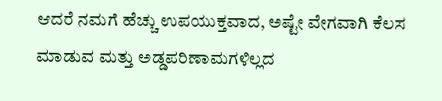ಆದರೆ ನಮಗೆ ಹೆಚ್ಚು ಉಪಯುಕ್ತವಾದ, ಅಷ್ಟೇ ವೇಗವಾಗಿ ಕೆಲಸ ಮಾಡುವ ಮತ್ತು ಅಡ್ಡಪರಿಣಾಮಗಳಿಲ್ಲದ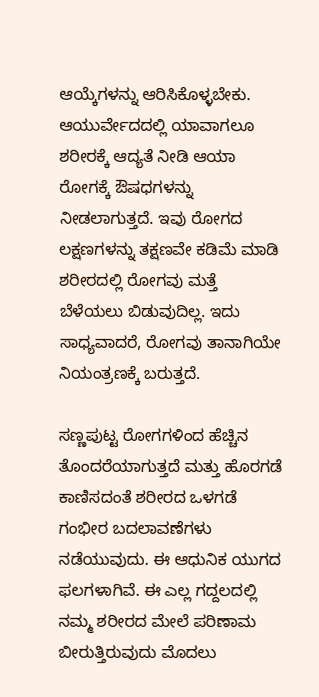ಆಯ್ಕೆಗಳನ್ನು ಆರಿಸಿಕೊಳ್ಳಬೇಕು. ಆಯುರ್ವೇದದಲ್ಲಿ ಯಾವಾಗಲೂ ಶರೀರಕ್ಕೆ ಆದ್ಯತೆ ನೀಡಿ ಆಯಾ ರೋಗಕ್ಕೆ ಔಷಧಗಳನ್ನು ನೀಡಲಾಗುತ್ತದೆ. ಇವು ರೋಗದ ಲಕ್ಷಣಗಳನ್ನು ತಕ್ಷಣವೇ ಕಡಿಮೆ ಮಾಡಿ ಶರೀರದಲ್ಲಿ ರೋಗವು ಮತ್ತೆ ಬೆಳೆಯಲು ಬಿಡುವುದಿಲ್ಲ. ಇದು ಸಾಧ್ಯವಾದರೆ, ರೋಗವು ತಾನಾಗಿಯೇ ನಿಯಂತ್ರಣಕ್ಕೆ ಬರುತ್ತದೆ.

ಸಣ್ಣಪುಟ್ಟ ರೋಗಗಳಿಂದ ಹೆಚ್ಚಿನ ತೊಂದರೆಯಾಗುತ್ತದೆ ಮತ್ತು ಹೊರಗಡೆ ಕಾಣಿಸದಂತೆ ಶರೀರದ ಒಳಗಡೆ ಗಂಭೀರ ಬದಲಾವಣೆಗಳು ನಡೆಯುವುದು. ಈ ಆಧುನಿಕ ಯುಗದ ಫಲಗಳಾಗಿವೆ. ಈ ಎಲ್ಲ ಗದ್ದಲದಲ್ಲಿ ನಮ್ಮ ಶರೀರದ ಮೇಲೆ ಪರಿಣಾಮ ಬೀರುತ್ತಿರುವುದು ಮೊದಲು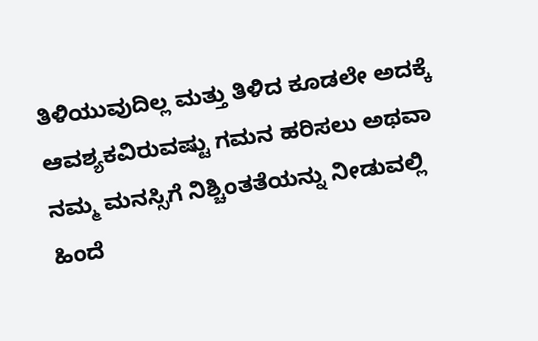ತಿಳಿಯುವುದಿಲ್ಲ ಮತ್ತು ತಿಳಿದ ಕೂಡಲೇ ಅದಕ್ಕೆ ಆವಶ್ಯಕವಿರುವಷ್ಟು ಗಮನ ಹರಿಸಲು ಅಥವಾ ನಮ್ಮ ಮನಸ್ಸಿಗೆ ನಿಶ್ಚಿಂತತೆಯನ್ನು ನೀಡುವಲ್ಲಿ ಹಿಂದೆ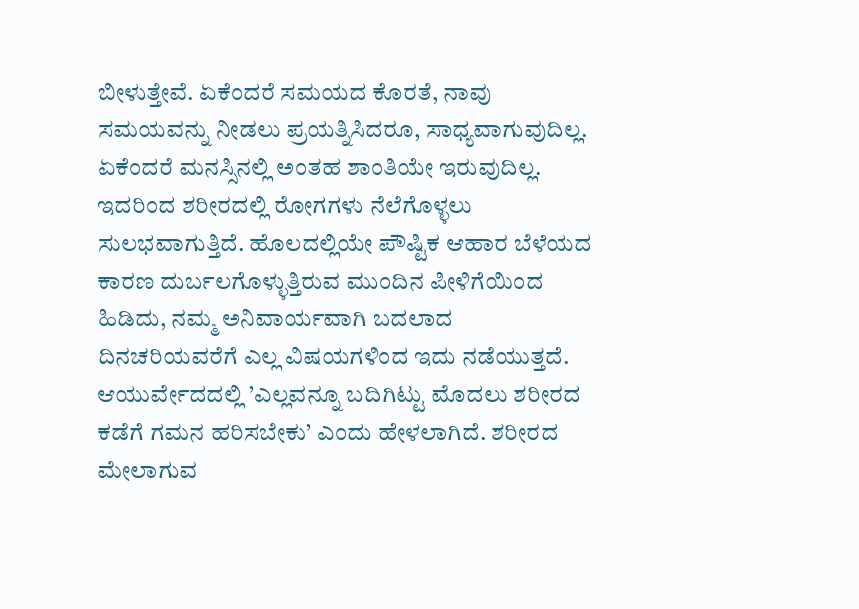ಬೀಳುತ್ತೇವೆ. ಏಕೆಂದರೆ ಸಮಯದ ಕೊರತೆ, ನಾವು ಸಮಯವನ್ನು ನೀಡಲು ಪ್ರಯತ್ನಿಸಿದರೂ, ಸಾಧ್ಯವಾಗುವುದಿಲ್ಲ. ಏಕೆಂದರೆ ಮನಸ್ಸಿನಲ್ಲಿ ಅಂತಹ ಶಾಂತಿಯೇ ಇರುವುದಿಲ್ಲ. ಇದರಿಂದ ಶರೀರದಲ್ಲಿ ರೋಗಗಳು ನೆಲೆಗೊಳ್ಳಲು ಸುಲಭವಾಗುತ್ತಿದೆ. ಹೊಲದಲ್ಲಿಯೇ ಪೌಷ್ಟಿಕ ಆಹಾರ ಬೆಳೆಯದ ಕಾರಣ ದುರ್ಬಲಗೊಳ್ಳುತ್ತಿರುವ ಮುಂದಿನ ಪೀಳಿಗೆಯಿಂದ ಹಿಡಿದು, ನಮ್ಮ ಅನಿವಾರ್ಯವಾಗಿ ಬದಲಾದ ದಿನಚರಿಯವರೆಗೆ ಎಲ್ಲ ವಿಷಯಗಳಿಂದ ಇದು ನಡೆಯುತ್ತದೆ. ಆಯುರ್ವೇದದಲ್ಲಿ ’ಎಲ್ಲವನ್ನೂ ಬದಿಗಿಟ್ಟು ಮೊದಲು ಶರೀರದ ಕಡೆಗೆ ಗಮನ ಹರಿಸಬೇಕು’ ಎಂದು ಹೇಳಲಾಗಿದೆ. ಶರೀರದ ಮೇಲಾಗುವ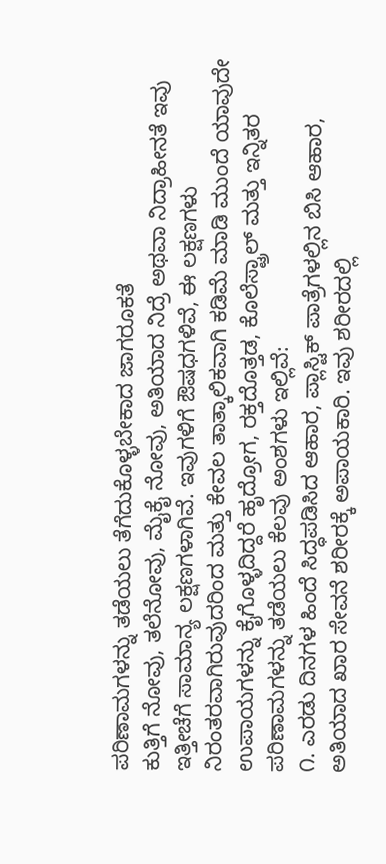ಪರಿಣಾಮಗಳನ್ನು ತಡೆಯಲು ತೆಗೆದುಕೊಳ್ಳಬೇಕಾದ ಜಾಗರೂಕತೆ
ಕುತ್ತಿಗೆ ನೋವು, ತಲೆನೋವು, ಮೈಕೈ ನೋವು, ಅತಿಯಾದ ನಿದ್ರೆ ಅಥವಾ ನಿದ್ರಾಹೀನತೆ ಇವು ಇತ್ತೀಚೆಗೆ ಸಾಮಾನ್ಯ ಲಕ್ಷಣಗಳಾಗಿವೆ. ಇವುಗಳಿಗೆ ಔಷಧಗಳಿವೆ, ಈ ಲಕ್ಷಣಗಳು ನಿರಂತರವಾಗಿರುವುದರಿಂದ ಮತ್ತು ಕೇವಲ ತಾತ್ಕಾಲಿಕವಾಗಿ ಕಡಿಮೆ ಮಾಡಿ ಮುಂದೆ ಯಾವುದೇ ಉಪಾಯಗಳನ್ನು ಕೈಗೊಳ್ಳದಿದ್ದರೆ ಹೃದ್ರೋಗ, ರಕ್ತದೊತ್ತಡ, ಕೊಲೆಸ್ಟ್ರಾಲ್ ಮತ್ತು ಇನ್ನಿತರ ಪರಿಣಾಮಗಳನ್ನು ತಡೆಯಲು ಕೆಲವು ಅಂಶಗಳು ಇಲ್ಲಿವೆ:
೧. ಎರಡು ದಿನಗಳ ಹಿಂದೆ ಸಿದ್ಧಪಡಿಸಿದ ಆಹಾರ, ಪ್ಲಾಸ್ಟಿಕ್ ಪಾತ್ರೆಗಳಲ್ಲಿನ ಬಿಸಿ ಆಹಾರ, ಅತಿಯಾದ ಖಾರ ಸೇವನೆ ಶರೀರಕ್ಕೆ ಅಪಾಯಕಾರಿ. ಇವು ಶರೀರದಲ್ಲಿ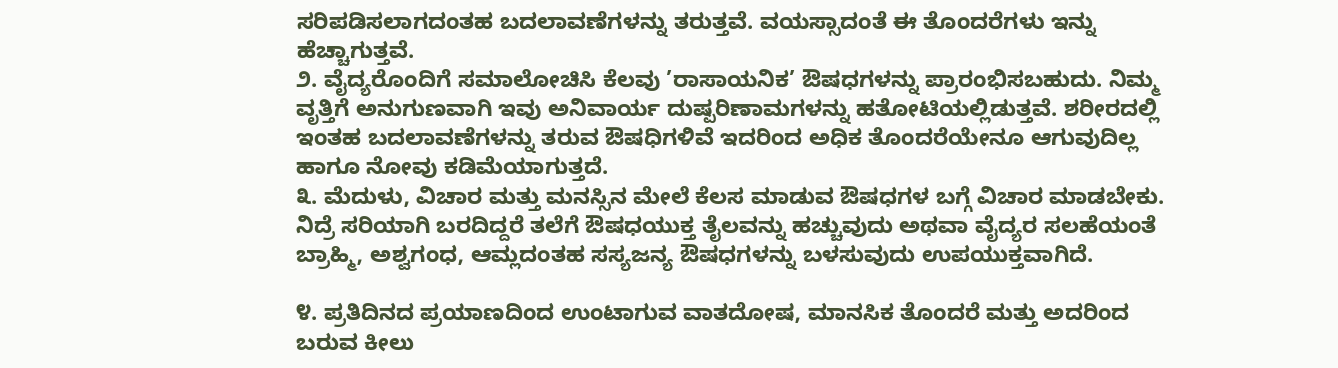ಸರಿಪಡಿಸಲಾಗದಂತಹ ಬದಲಾವಣೆಗಳನ್ನು ತರುತ್ತವೆ. ವಯಸ್ಸಾದಂತೆ ಈ ತೊಂದರೆಗಳು ಇನ್ನು ಹೆಚ್ಚಾಗುತ್ತವೆ.
೨. ವೈದ್ಯರೊಂದಿಗೆ ಸಮಾಲೋಚಿಸಿ ಕೆಲವು ’ರಾಸಾಯನಿಕ’ ಔಷಧಗಳನ್ನು ಪ್ರಾರಂಭಿಸಬಹುದು. ನಿಮ್ಮ ವೃತ್ತಿಗೆ ಅನುಗುಣವಾಗಿ ಇವು ಅನಿವಾರ್ಯ ದುಷ್ಪರಿಣಾಮಗಳನ್ನು ಹತೋಟಿಯಲ್ಲಿಡುತ್ತವೆ. ಶರೀರದಲ್ಲಿ ಇಂತಹ ಬದಲಾವಣೆಗಳನ್ನು ತರುವ ಔಷಧಿಗಳಿವೆ ಇದರಿಂದ ಅಧಿಕ ತೊಂದರೆಯೇನೂ ಆಗುವುದಿಲ್ಲ ಹಾಗೂ ನೋವು ಕಡಿಮೆಯಾಗುತ್ತದೆ.
೩. ಮೆದುಳು, ವಿಚಾರ ಮತ್ತು ಮನಸ್ಸಿನ ಮೇಲೆ ಕೆಲಸ ಮಾಡುವ ಔಷಧಗಳ ಬಗ್ಗೆ ವಿಚಾರ ಮಾಡಬೇಕು. ನಿದ್ರೆ ಸರಿಯಾಗಿ ಬರದಿದ್ದರೆ ತಲೆಗೆ ಔಷಧಯುಕ್ತ ತೈಲವನ್ನು ಹಚ್ಚುವುದು ಅಥವಾ ವೈದ್ಯರ ಸಲಹೆಯಂತೆ ಬ್ರಾಹ್ಮಿ, ಅಶ್ವಗಂಧ, ಆಮ್ಲದಂತಹ ಸಸ್ಯಜನ್ಯ ಔಷಧಗಳನ್ನು ಬಳಸುವುದು ಉಪಯುಕ್ತವಾಗಿದೆ.

೪. ಪ್ರತಿದಿನದ ಪ್ರಯಾಣದಿಂದ ಉಂಟಾಗುವ ವಾತದೋಷ, ಮಾನಸಿಕ ತೊಂದರೆ ಮತ್ತು ಅದರಿಂದ ಬರುವ ಕೀಲು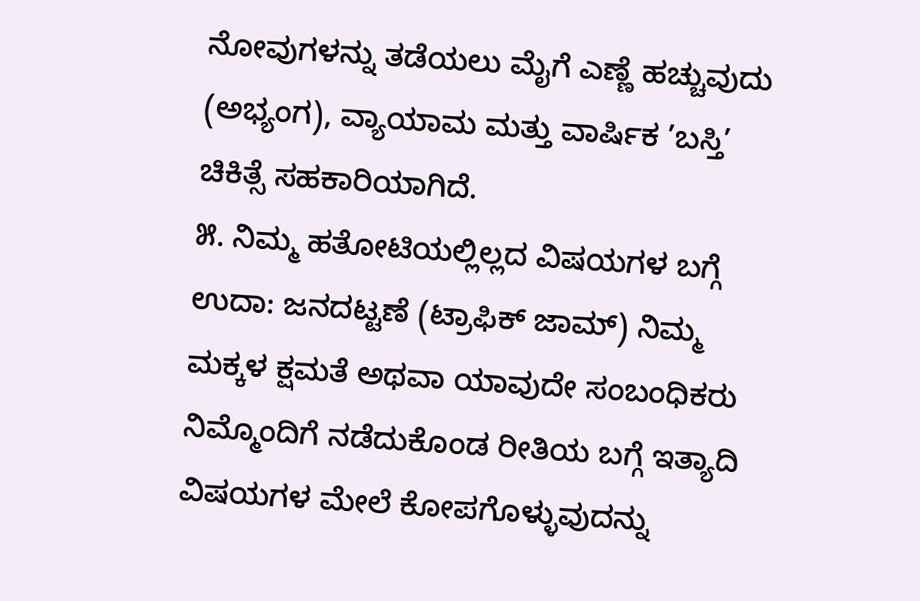ನೋವುಗಳನ್ನು ತಡೆಯಲು ಮೈಗೆ ಎಣ್ಣೆ ಹಚ್ಚುವುದು (ಅಭ್ಯಂಗ), ವ್ಯಾಯಾಮ ಮತ್ತು ವಾರ್ಷಿಕ ’ಬಸ್ತಿ’ ಚಿಕಿತ್ಸೆ ಸಹಕಾರಿಯಾಗಿದೆ.
೫. ನಿಮ್ಮ ಹತೋಟಿಯಲ್ಲಿಲ್ಲದ ವಿಷಯಗಳ ಬಗ್ಗೆ ಉದಾ: ಜನದಟ್ಟಣೆ (ಟ್ರಾಫಿಕ್ ಜಾಮ್) ನಿಮ್ಮ ಮಕ್ಕಳ ಕ್ಷಮತೆ ಅಥವಾ ಯಾವುದೇ ಸಂಬಂಧಿಕರು ನಿಮ್ಮೊಂದಿಗೆ ನಡೆದುಕೊಂಡ ರೀತಿಯ ಬಗ್ಗೆ ಇತ್ಯಾದಿ ವಿಷಯಗಳ ಮೇಲೆ ಕೋಪಗೊಳ್ಳುವುದನ್ನು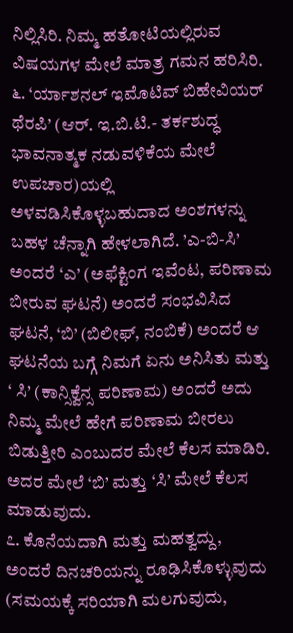ನಿಲ್ಲಿಸಿರಿ. ನಿಮ್ಮ ಹತೋಟಿಯಲ್ಲಿರುವ ವಿಷಯಗಳ ಮೇಲೆ ಮಾತ್ರ ಗಮನ ಹರಿಸಿರಿ.
೬. ‘ರ್ಯಾಶನಲ್ ಇಮೊಟಿವ್ ಬಿಹೇವಿಯರ್ ಥೆರಪಿ’ (ಆರ್. ಇ.ಬಿ.ಟಿ.- ತರ್ಕಶುದ್ಧ ಭಾವನಾತ್ಮಕ ನಡುವಳಿಕೆಯ ಮೇಲೆ ಉಪಚಾರ)ಯಲ್ಲಿ ಅಳವಡಿಸಿಕೊಳ್ಳಬಹುದಾದ ಅಂಶಗಳನ್ನು ಬಹಳ ಚೆನ್ನಾಗಿ ಹೇಳಲಾಗಿದೆ. ’ಎ-ಬಿ-ಸಿ’ ಅಂದರೆ ‘ಎ’ (ಅಫೆಕ್ಟಿಂಗ ಇವೆಂಟ, ಪರಿಣಾಮ ಬೀರುವ ಘಟನೆ) ಅಂದರೆ ಸಂಭವಿಸಿದ ಘಟನೆ, ‘ಬಿ’ (ಬಿಲೀಫ್, ನಂಬಿಕೆ) ಅಂದರೆ ಆ ಘಟನೆಯ ಬಗ್ಗೆ ನಿಮಗೆ ಏನು ಅನಿಸಿತು ಮತ್ತು ‘ ಸಿ’ (ಕಾನ್ಸಿಕ್ವೆನ್ಸ ಪರಿಣಾಮ) ಅಂದರೆ ಅದು ನಿಮ್ಮ ಮೇಲೆ ಹೇಗೆ ಪರಿಣಾಮ ಬೀರಲು ಬಿಡುತ್ತೀರಿ ಎಂಬುದರ ಮೇಲೆ ಕೆಲಸ ಮಾಡಿರಿ. ಅದರ ಮೇಲೆ ‘ಬಿ’ ಮತ್ತು ‘ಸಿ’ ಮೇಲೆ ಕೆಲಸ ಮಾಡುವುದು.
೭. ಕೊನೆಯದಾಗಿ ಮತ್ತು ಮಹತ್ವದ್ದು, ಅಂದರೆ ದಿನಚರಿಯನ್ನು ರೂಢಿಸಿಕೊಳ್ಳುವುದು (ಸಮಯಕ್ಕೆ ಸರಿಯಾಗಿ ಮಲಗುವುದು,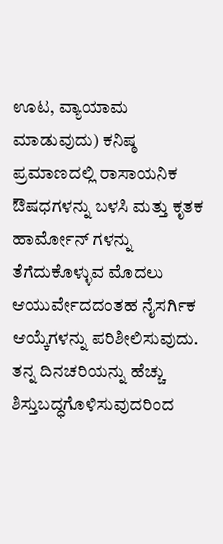ಊಟ, ವ್ಯಾಯಾಮ ಮಾಡುವುದು) ಕನಿಷ್ಠ ಪ್ರಮಾಣದಲ್ಲಿ ರಾಸಾಯನಿಕ ಔಷಧಗಳನ್ನು ಬಳಸಿ ಮತ್ತು ಕೃತಕ ಹಾರ್ಮೋನ್ ಗಳನ್ನು ತೆಗೆದುಕೊಳ್ಳುವ ಮೊದಲು ಆಯುರ್ವೇದದಂತಹ ನೈಸರ್ಗಿಕ ಆಯ್ಕೆಗಳನ್ನು ಪರಿಶೀಲಿಸುವುದು. ತನ್ನ ದಿನಚರಿಯನ್ನು ಹೆಚ್ಚು ಶಿಸ್ತುಬದ್ಧಗೊಳಿಸುವುದರಿಂದ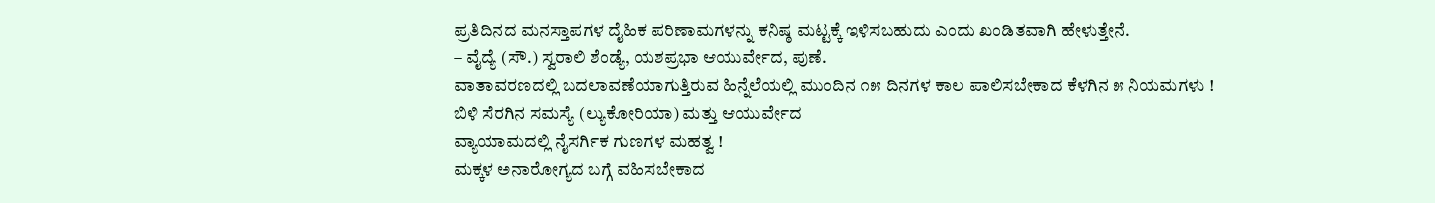ಪ್ರತಿದಿನದ ಮನಸ್ತಾಪಗಳ ದೈಹಿಕ ಪರಿಣಾಮಗಳನ್ನು ಕನಿಷ್ಠ ಮಟ್ಟಕ್ಕೆ ಇಳಿಸಬಹುದು ಎಂದು ಖಂಡಿತವಾಗಿ ಹೇಳುತ್ತೇನೆ.
– ವೈದ್ಯೆ (ಸೌ.) ಸ್ವರಾಲಿ ಶೆಂಡ್ಯೆ, ಯಶಪ್ರಭಾ ಆಯುರ್ವೇದ, ಪುಣೆ.
ವಾತಾವರಣದಲ್ಲಿ ಬದಲಾವಣೆಯಾಗುತ್ತಿರುವ ಹಿನ್ನೆಲೆಯಲ್ಲಿ ಮುಂದಿನ ೧೫ ದಿನಗಳ ಕಾಲ ಪಾಲಿಸಬೇಕಾದ ಕೆಳಗಿನ ೫ ನಿಯಮಗಳು !
ಬಿಳಿ ಸೆರಗಿನ ಸಮಸ್ಯೆ (ಲ್ಯುಕೋರಿಯಾ) ಮತ್ತು ಆಯುರ್ವೇದ
ವ್ಯಾಯಾಮದಲ್ಲಿ ನೈಸರ್ಗಿಕ ಗುಣಗಳ ಮಹತ್ವ !
ಮಕ್ಕಳ ಅನಾರೋಗ್ಯದ ಬಗ್ಗೆ ವಹಿಸಬೇಕಾದ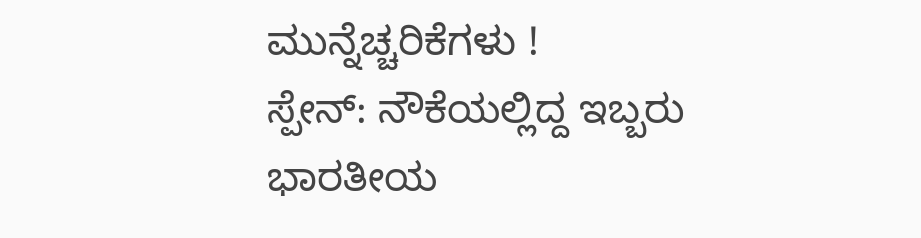ಮುನ್ನೆಚ್ಚರಿಕೆಗಳು !
ಸ್ಪೇನ್: ನೌಕೆಯಲ್ಲಿದ್ದ ಇಬ್ಬರು ಭಾರತೀಯ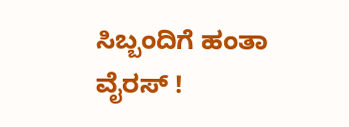ಸಿಬ್ಬಂದಿಗೆ ಹಂತಾ ವೈರಸ್ !